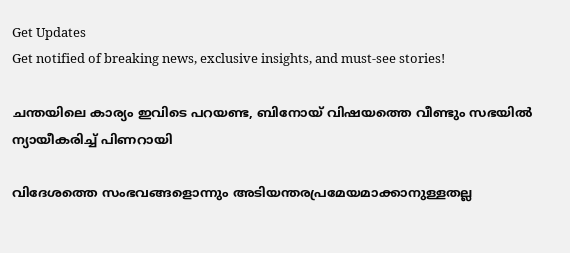Get Updates
Get notified of breaking news, exclusive insights, and must-see stories!

ചന്തയിലെ കാര്യം ഇവിടെ പറയണ്ട, ബിനോയ് വിഷയത്തെ വീണ്ടും സഭയില്‍ ന്യായീകരിച്ച് പിണറായി

വിദേശത്തെ സംഭവങ്ങളൊന്നും അടിയന്തരപ്രമേയമാക്കാനുള്ളതല്ല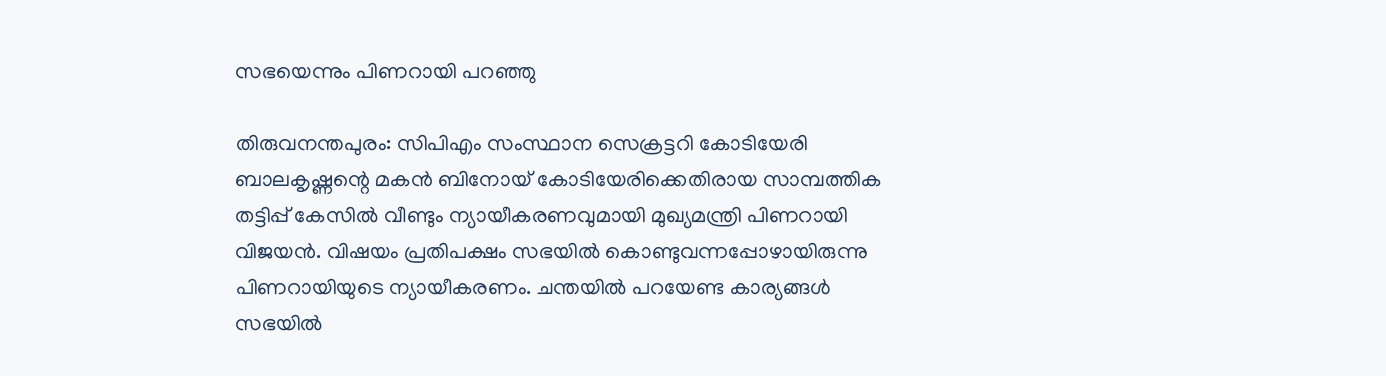സഭയെന്നും പിണറായി പറഞ്ഞു

തിരുവനന്തപുരം: സിപിഎം സംസ്ഥാന സെക്രട്ടറി കോടിയേരി ബാലകൃഷ്ണന്റെ മകന്‍ ബിനോയ് കോടിയേരിക്കെതിരായ സാമ്പത്തിക തട്ടിപ്പ് കേസില്‍ വീണ്ടും ന്യായീകരണവുമായി മുഖ്യമന്ത്രി പിണറായി വിജയന്‍. വിഷയം പ്രതിപക്ഷം സഭയില്‍ കൊണ്ടുവന്നപ്പോഴായിരുന്നു പിണറായിയുടെ ന്യായീകരണം. ചന്തയില്‍ പറയേണ്ട കാര്യങ്ങള്‍ സഭയില്‍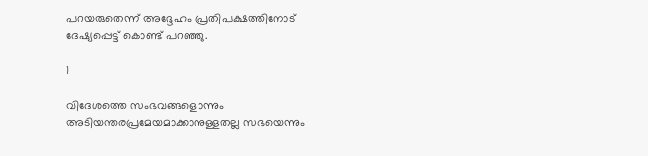പറയരുതെന്ന് അദ്ദേഹം പ്രതിപക്ഷത്തിനോട് ദേഷ്യപ്പെട്ട് കൊണ്ട് പറഞ്ഞു.

1

വിദേശത്തെ സംഭവങ്ങളൊന്നും അടിയന്തരപ്രമേയമാക്കാനുള്ളതല്ല സഭയെന്നും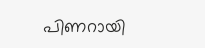പിണറായി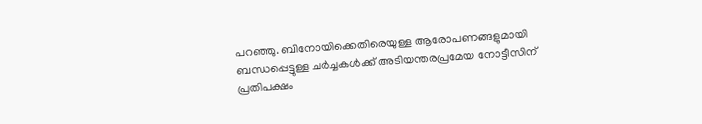പറഞ്ഞു. ബിനോയിക്കെതിരെയുള്ള ആരോപണങ്ങളുമായി ബന്ധപ്പെട്ടുള്ള ചര്‍ച്ചകള്‍ക്ക് അടിയന്തരപ്രമേയ നോട്ടീസിന് പ്രതിപക്ഷം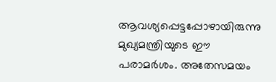ആവശ്യപ്പെട്ടപ്പോഴായിരുന്നു മുഖ്യമന്ത്രിയുടെ ഈ പരാമര്‍ശം. അതേസമയം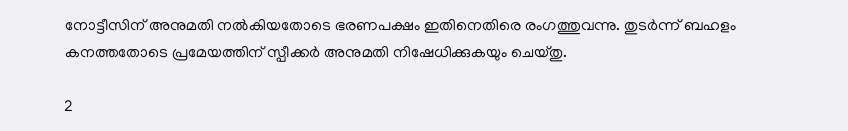നോട്ടീസിന് അനുമതി നല്‍കിയതോടെ ഭരണപക്ഷം ഇതിനെതിരെ രംഗത്തുവന്നു. തുടര്‍ന്ന് ബഹളം കനത്തതോടെ പ്രമേയത്തിന് സ്പീക്കര്‍ അനുമതി നിഷേധിക്കുകയും ചെയ്തു.

2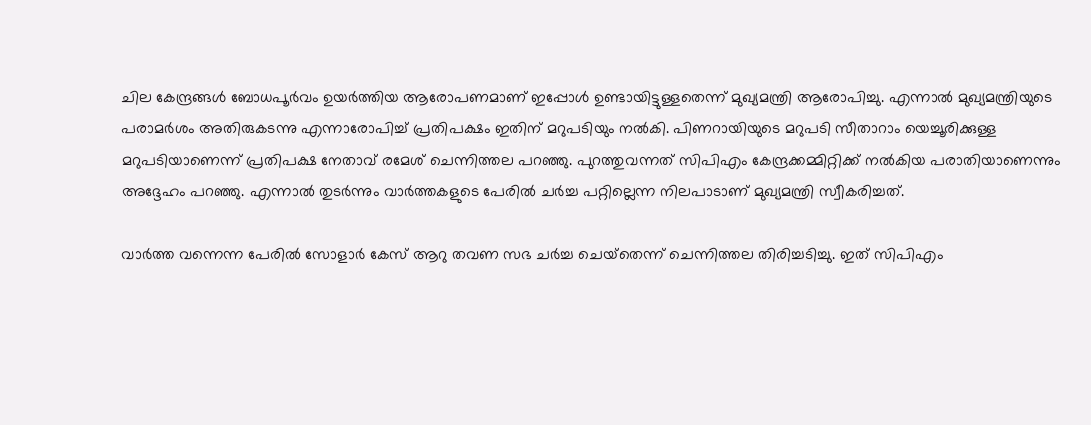ചില കേന്ദ്രങ്ങള്‍ ബോധപൂര്‍വം ഉയര്‍ത്തിയ ആരോപണമാണ് ഇപ്പോള്‍ ഉണ്ടായിട്ടുള്ളതെന്ന് മുഖ്യമന്ത്രി ആരോപിച്ചു. എന്നാല്‍ മുഖ്യമന്ത്രിയുടെ പരാമര്‍ശം അതിരുകടന്നു എന്നാരോപിച്ച് പ്രതിപക്ഷം ഇതിന് മറുപടിയും നല്‍കി. പിണറായിയുടെ മറുപടി സീതാറാം യെച്ചൂരിക്കുള്ള മറുപടിയാണെന്ന് പ്രതിപക്ഷ നേതാവ് രമേശ് ചെന്നിത്തല പറഞ്ഞു. പുറത്തുവന്നത് സിപിഎം കേന്ദ്രക്കമ്മിറ്റിക്ക് നല്‍കിയ പരാതിയാണെന്നും അദ്ദേഹം പറഞ്ഞു. എന്നാല്‍ തുടര്‍ന്നും വാര്‍ത്തകളുടെ പേരില്‍ ചര്‍ച്ച പറ്റില്ലെന്ന നിലപാടാണ് മുഖ്യമന്ത്രി സ്വീകരിച്ചത്.

വാര്‍ത്ത വന്നെന്ന പേരില്‍ സോളാര്‍ കേസ് ആറു തവണ സഭ ചര്‍ച്ച ചെയ്‌തെന്ന് ചെന്നിത്തല തിരിച്ചടിച്ചു. ഇത് സിപിഎം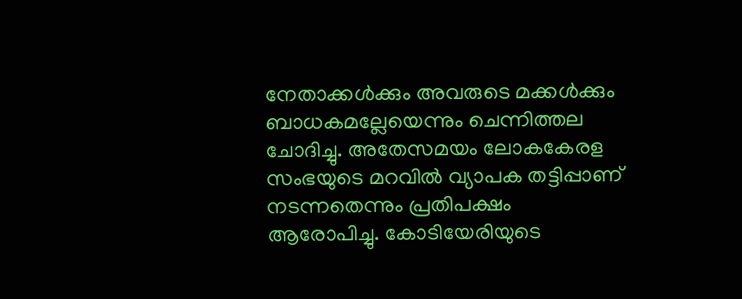നേതാക്കള്‍ക്കും അവരുടെ മക്കള്‍ക്കും ബാധകമല്ലേയെന്നും ചെന്നിത്തല ചോദിച്ചു. അതേസമയം ലോകകേരള സംഭയുടെ മറവില്‍ വ്യാപക തട്ടിപ്പാണ് നടന്നതെന്നും പ്രതിപക്ഷം ആരോപിച്ചു. കോടിയേരിയുടെ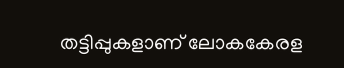തട്ടിപ്പുകളാണ് ലോകകേരള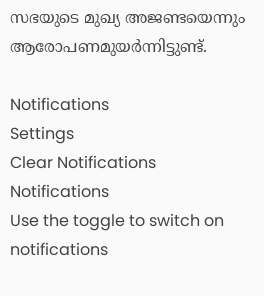സഭയുടെ മുഖ്യ അജണ്ടയെന്നും ആരോപണമുയര്‍ന്നിട്ടുണ്ട്.

Notifications
Settings
Clear Notifications
Notifications
Use the toggle to switch on notifications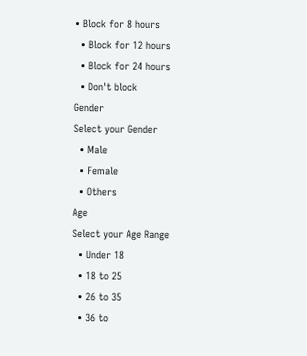• Block for 8 hours
  • Block for 12 hours
  • Block for 24 hours
  • Don't block
Gender
Select your Gender
  • Male
  • Female
  • Others
Age
Select your Age Range
  • Under 18
  • 18 to 25
  • 26 to 35
  • 36 to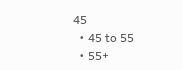45
  • 45 to 55
  • 55+